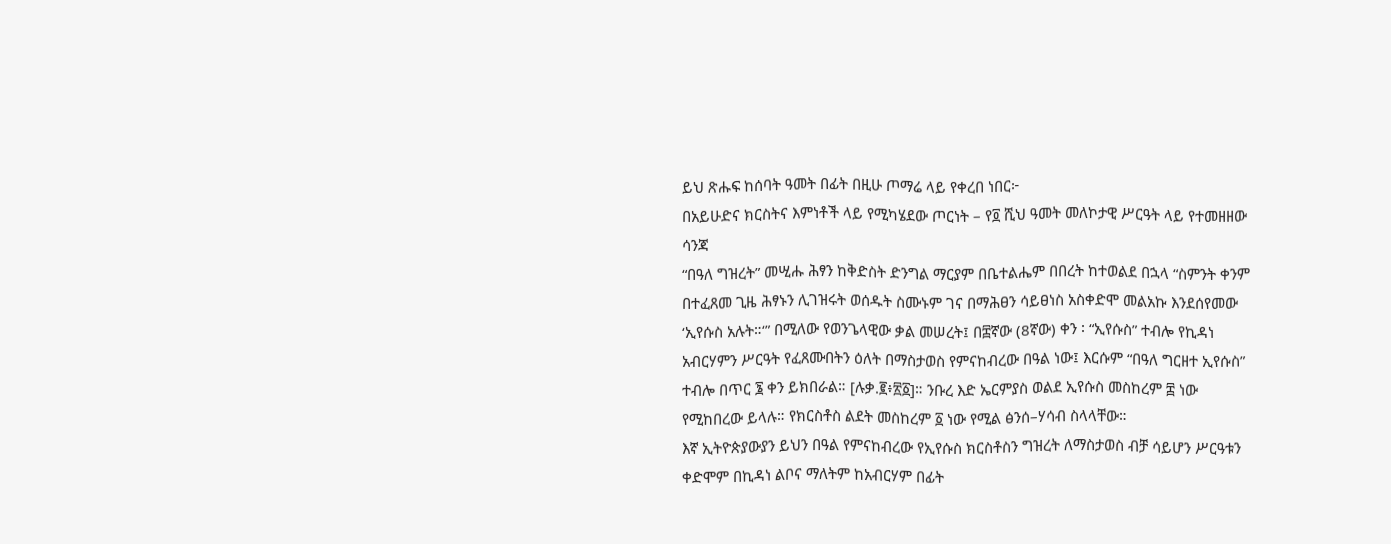ይህ ጽሑፍ ከሰባት ዓመት በፊት በዚሁ ጦማሬ ላይ የቀረበ ነበር፦
በአይሁድና ክርስትና እምነቶች ላይ የሚካሄደው ጦርነት – የ፬ ሺህ ዓመት መለኮታዊ ሥርዓት ላይ የተመዘዘው ሳንጃ
“በዓለ ግዝረት” መሢሑ ሕፃን ከቅድስት ድንግል ማርያም በቤተልሔም በበረት ከተወልደ በኋላ “ስምንት ቀንም በተፈጸመ ጊዜ ሕፃኑን ሊገዝሩት ወሰዱት ስሙኑም ገና በማሕፀን ሳይፀነስ አስቀድሞ መልአኩ እንደሰየመው ‘ኢየሱስ አሉት።‘” በሚለው የወንጌላዊው ቃል መሠረት፤ በ፰ኛው (8ኛው) ቀን ፡ “ኢየሱስ” ተብሎ የኪዳነ አብርሃምን ሥርዓት የፈጸሙበትን ዕለት በማስታወስ የምናከብረው በዓል ነው፤ እርሱም “በዓለ ግርዘተ ኢየሱስ” ተብሎ በጥር ፮ ቀን ይክበራል። [ሉቃ.፪፥፳፩]። ንቡረ እድ ኤርምያስ ወልደ ኢየሱስ መስከረም ፰ ነው የሚከበረው ይላሉ። የክርስቶስ ልደት መስከረም ፩ ነው የሚል ፅንሰ–ሃሳብ ስላላቸው።
እኛ ኢትዮጵያውያን ይህን በዓል የምናከብረው የኢየሱስ ክርስቶስን ግዝረት ለማስታወስ ብቻ ሳይሆን ሥርዓቱን ቀድሞም በኪዳነ ልቦና ማለትም ከአብርሃም በፊት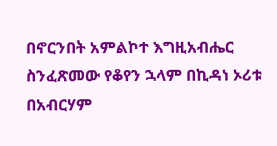በኖርንበት አምልኮተ እግዚአብሔር ስንፈጽመው የቆየን ኋላም በኪዳነ ኦሪቱ በአብርሃም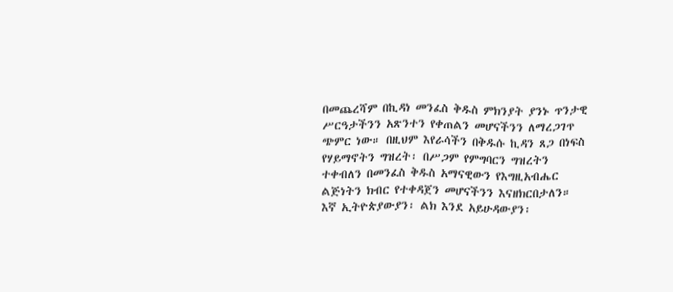በመጨረሻም በኪዳነ መንፈስ ቅዱስ ምክንያት ያንኑ ጥንታዊ ሥርዓታችንን አጽንተን የቀጠልን መሆናችንን ለማረጋገጥ ጭምር ነው። በዚህም እየራሳችን በቅዱሱ ኪዳን ጸጋ በነፍስ የሃይማኖትን ግዝረት፡ በሥጋም የምግባርን ግዝረትን ተቀብለን በመንፈስ ቅዱስ አማናዊውን የእግዚአብሔር ልጅነትን ክብር የተቀዳጀን መሆናችንን እናዘክርበታለን።
እኛ ኢትዮጵያውያን፡ ልክ እንደ አይሁዳውያን፡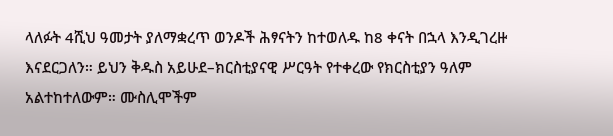ላለፉት 4ሺህ ዓመታት ያለማቋረጥ ወንዶች ሕፃናትን ከተወለዱ ከ8 ቀናት በኋላ እንዲገረዙ እናደርጋለን። ይህን ቅዱስ አይሁደ–ክርስቲያናዊ ሥርዓት የተቀረው የክርስቲያን ዓለም አልተከተለውም። ሙስሊሞችም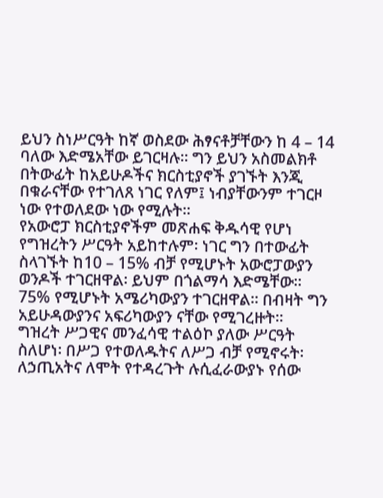ይህን ስነሥርዓት ከኛ ወስደው ሕፃናቶቻቸውን ከ 4 – 14 ባለው እድሜአቸው ይገርዛሉ። ግን ይህን አስመልክቶ በትውፊት ከአይሁዶችና ክርስቲያኖች ያገኙት እንጂ በቁራናቸው የተገለጸ ነገር የለም፤ ነብያቸውንም ተገርዞ ነው የተወለደው ነው የሚሉት።
የአውሮፓ ክርስቲያኖችም መጽሐፍ ቅዱሳዊ የሆነ የግዝረትን ሥርዓት አይከተሉም፡ ነገር ግን በተውፊት ስላገኙት ከ10 – 15% ብቻ የሚሆኑት አውሮፓውያን ወንዶች ተገርዘዋል፡ ይህም በጎልማሳ እድሜቸው። 75% የሚሆኑት አሜሪካውያን ተገርዘዋል። በብዛት ግን አይሁዳውያንና አፍሪካውያን ናቸው የሚገረዙት።
ግዝረት ሥጋዊና መንፈሳዊ ተልዕኮ ያለው ሥርዓት ስለሆነ፡ በሥጋ የተወለዱትና ለሥጋ ብቻ የሚኖሩት፡ ለኃጢአትና ለሞት የተዳረጉት ሉሲፈራውያኑ የሰው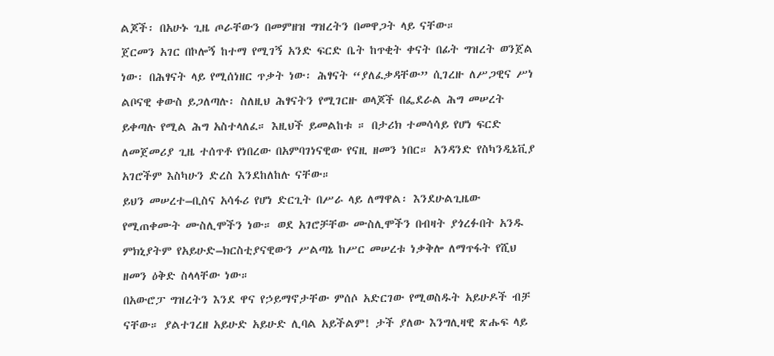ልጆች፡ በአሁኑ ጊዜ ጦራቸውን በመምዘዝ ግዝረትን በመዋጋት ላይ ናቸው።
ጀርመን አገር በኮሎኝ ከተማ የሚገኝ አንድ ፍርድ ቤት ከጥቂት ቀናት በፊት ግዝረት ወንጀል ነው፡ በሕፃናት ላይ የሚሰነዘር ጥቃት ነው፡ ሕፃናት “ያለፈቃዳቸው” ሲገረዙ ለሥጋዊና ሥነ ልቦናዊ ቀውስ ይጋለጣሉ፡ ስለዚህ ሕፃናትን የሚገርዙ ወላጆች በፌደራል ሕግ መሠረት ይቀጣሉ የሚል ሕግ አስተላለፈ። እዚህች ይመልከቱ ። በታሪክ ተመሳሳይ የሆነ ፍርድ ለመጀመሪያ ጊዜ ተሰጥቶ የነበረው በአምባገነናዊው የናዚ ዘመን ነበር። አንዳንድ የስካንዲኔቪያ አገሮችም እስካሁን ድረስ እንደከለከሉ ናቸው።
ይህን መሠረተ–ቢስና አሳፋሪ የሆነ ድርጊት በሥራ ላይ ለማዋል፡ እንደሁልጊዜው የሚጠቀሙት ሙስሊሞችን ነው። ወደ አገሮቻቸው ሙስሊሞችን በብዛት ያጎረፉበት አንዱ ምክኒያትም የአይሁድ–ክርስቲያናዊውን ሥልጣኔ ከሥር መሠረቱ ነቃቅሎ ለማጥፋት የሺህ ዘመን ዕቅድ ስላላቸው ነው።
በአውሮፓ ግዝረትን እንደ ዋና የኃይማኖታቸው ምሰሶ አድርገው የሚወስዱት አይሁዶች ብቻ ናቸው። ያልተገረዘ አይሁድ አይሁድ ሊባል አይችልም! ታች ያለው እንግሊዛዊ ጽሑፍ ላይ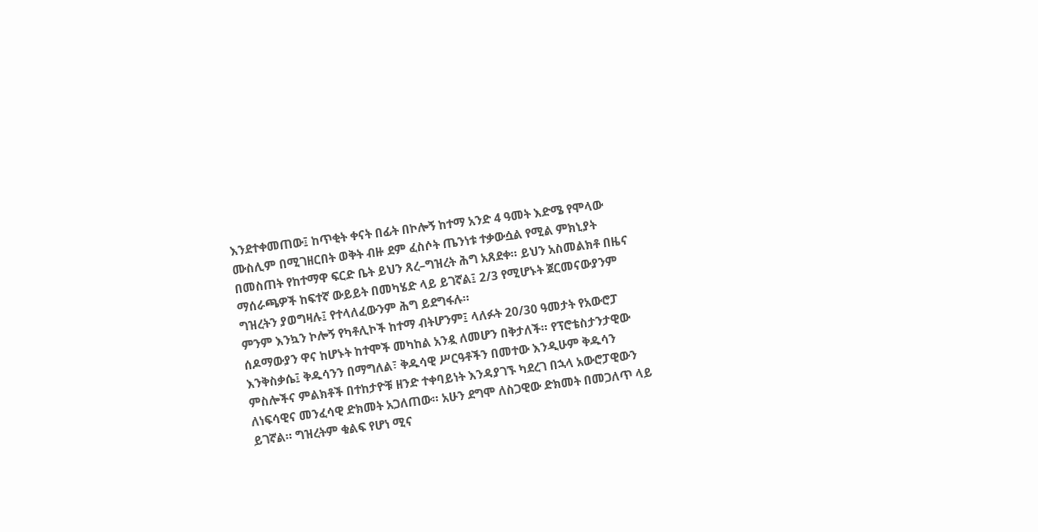እንደተቀመጠው፤ ከጥቂት ቀናት በፊት በኮሎኝ ከተማ አንድ 4 ዓመት እድሜ የሞላው ሙስሊም በሚገዘርበት ወቅት ብዙ ደም ፈስሶት ጤንነቱ ተቃውሷል የሚል ምክኒያት በመስጠት የከተማዋ ፍርድ ቤት ይህን ጸረ–ግዝረት ሕግ አጸደቀ። ይህን አስመልክቶ በዜና ማሰራጫዎች ከፍተኛ ውይይት በመካሄድ ላይ ይገኛል፤ 2/3 የሚሆኑት ጀርመናውያንም ግዝረትን ያወግዛሉ፤ የተላለፈውንም ሕግ ይደግፋሉ።
ምንም እንኳን ኮሎኝ የካቶሊኮች ከተማ ብትሆንም፤ ላለፉት 20/30 ዓመታት የአውሮፓ ሰዶማውያን ዋና ከሆኑት ከተሞች መካከል አንዷ ለመሆን በቅታለች። የፕሮቴስታንታዊው እንቅስቃሴ፤ ቅዱሳንን በማግለል፣ ቅዱሳዊ ሥርዓቶችን በመተው እንዲሁም ቅዱሳን ምስሎችና ምልክቶች በተከታዮቹ ዘንድ ተቀባይነት እንዳያገኙ ካደረገ በኋላ አውሮፓዊውን ለነፍሳዊና መንፈሳዊ ድክመት አጋለጠው። አሁን ደግሞ ለስጋዊው ድክመት በመጋለጥ ላይ ይገኛል። ግዝረትም ቁልፍ የሆነ ሚና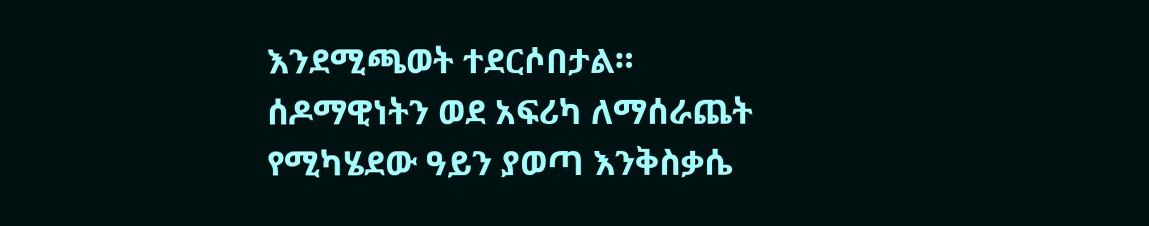እንደሚጫወት ተደርሶበታል።
ሰዶማዊነትን ወደ አፍሪካ ለማሰራጨት የሚካሄደው ዓይን ያወጣ እንቅስቃሴ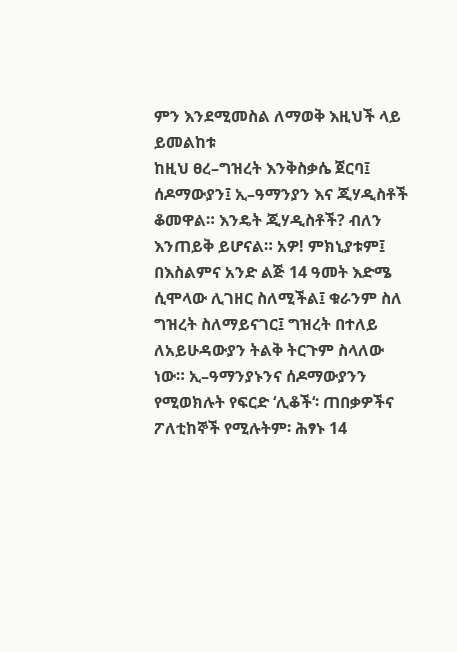ምን እንደሚመስል ለማወቅ እዚህች ላይ ይመልከቱ
ከዚህ ፀረ–ግዝረት እንቅስቃሴ ጀርባ፤ ሰዶማውያን፤ ኢ–ዓማንያን እና ጂሃዲስቶች ቆመዋል። እንዴት ጂሃዲስቶች? ብለን እንጠይቅ ይሆናል። አዎ! ምክኒያቱም፤ በእስልምና አንድ ልጅ 14 ዓመት እድሜ ሲሞላው ሊገዘር ስለሚችል፤ ቁራንም ስለ ግዝረት ስለማይናገር፤ ግዝረት በተለይ ለአይሁዳውያን ትልቅ ትርጉም ስላለው ነው። ኢ–ዓማንያኑንና ሰዶማውያንን የሚወክሉት የፍርድ ‘ሊቆች‘፡ ጠበቃዎችና ፖለቲከኞች የሚሉትም፡ ሕፃኑ 14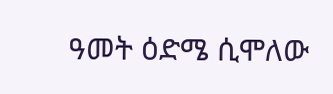ዓመት ዕድሜ ሲሞለው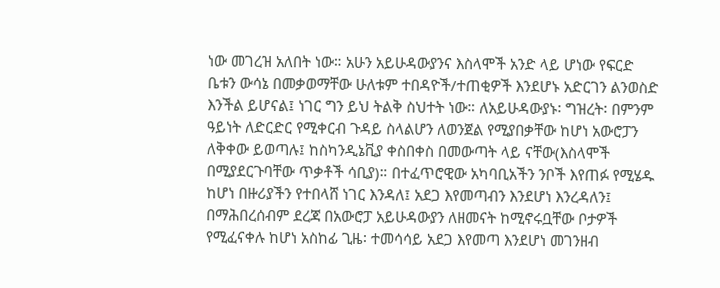ነው መገረዝ አለበት ነው። አሁን አይሁዳውያንና እስላሞች አንድ ላይ ሆነው የፍርድ ቤቱን ውሳኔ በመቃወማቸው ሁለቱም ተበዳዮች/ተጠቂዎች እንደሆኑ አድርገን ልንወስድ እንችል ይሆናል፤ ነገር ግን ይህ ትልቅ ስህተት ነው። ለአይሁዳውያኑ፡ ግዝረት፡ በምንም ዓይነት ለድርድር የሚቀርብ ጉዳይ ስላልሆን ለወንጀል የሚያበቃቸው ከሆነ አውሮፓን ለቅቀው ይወጣሉ፤ ከስካንዲኔቪያ ቀስበቀስ በመውጣት ላይ ናቸው(እስላሞች በሚያደርጉባቸው ጥቃቶች ሳቢያ)። በተፈጥሮዊው አካባቢአችን ንቦች እየጠፉ የሚሄዱ ከሆነ በዙሪያችን የተበላሸ ነገር እንዳለ፤ አደጋ እየመጣብን እንደሆነ እንረዳለን፤ በማሕበረሰብም ደረጃ በአውሮፓ አይሁዳውያን ለዘመናት ከሚኖሩቧቸው ቦታዎች የሚፈናቀሉ ከሆነ አስከፊ ጊዜ፡ ተመሳሳይ አደጋ እየመጣ እንደሆነ መገንዘብ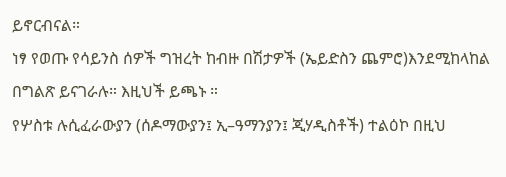ይኖርብናል።
ነፃ የወጡ የሳይንስ ሰዎች ግዝረት ከብዙ በሽታዎች (ኤይድስን ጨምሮ)እንደሚከላከል በግልጽ ይናገራሉ። እዚህች ይጫኑ ።
የሦስቱ ሉሲፈራውያን (ሰዶማውያን፤ ኢ–ዓማንያን፤ ጂሃዲስቶች) ተልዕኮ በዚህ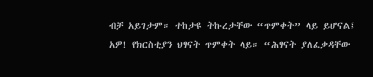ብቻ አይገታም። ተከታዩ ትኩረታቸው “ጥምቀት” ላይ ይሆናል፤ አዎ! የክርስቲያን ህፃናት ጥምቀት ላይ። “ሕፃናት ያለፈቃዳቸው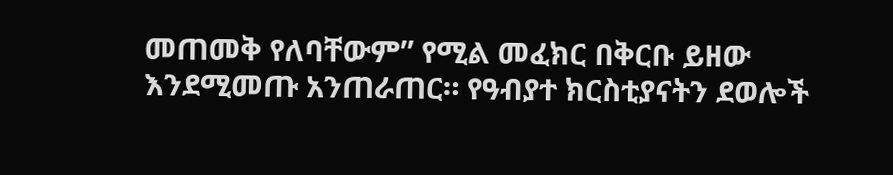መጠመቅ የለባቸውም” የሚል መፈክር በቅርቡ ይዘው እንደሚመጡ አንጠራጠር። የዓብያተ ክርስቲያናትን ደወሎች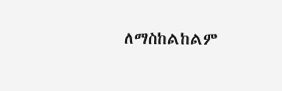ለማስከልከልም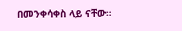በመንቀሳቀስ ላይ ናቸው።